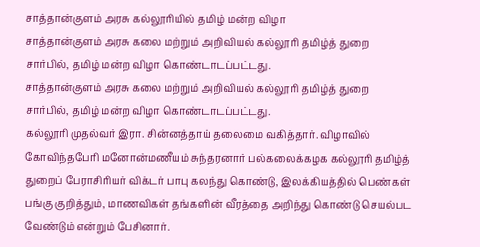சாத்தான்குளம் அரசு கல்லூரியில் தமிழ் மன்ற விழா
சாத்தான்குளம் அரசு கலை மற்றும் அறிவியல் கல்லூரி தமிழ்த் துறை சார்பில், தமிழ் மன்ற விழா கொண்டாடப்பட்டது.
சாத்தான்குளம் அரசு கலை மற்றும் அறிவியல் கல்லூரி தமிழ்த் துறை சார்பில், தமிழ் மன்ற விழா கொண்டாடப்பட்டது.
கல்லூரி முதல்வர் இரா. சின்னத்தாய் தலைமை வகித்தார். விழாவில் கோவிந்தபேரி மனோன்மணீயம் சுந்தரனார் பல்கலைக்கழக கல்லூரி தமிழ்த் துறைப் பேராசிரியர் விக்டர் பாபு கலந்து கொண்டு, இலக்கியத்தில் பெண்கள் பங்கு குறித்தும், மாணவிகள் தங்களின் வீரத்தை அறிந்து கொண்டு செயல்பட வேண்டும் என்றும் பேசினார்.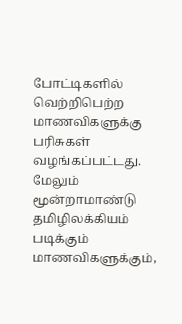போட்டிகளில் வெற்றிபெற்ற மாணவிகளுக்கு பரிசுகள் வழங்கப்பட்டது. மேலும் மூன்றாமாண்டு தமிழிலக்கியம் படிக்கும் மாணவிகளுக்கும்,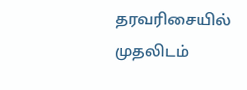தரவரிசையில் முதலிடம்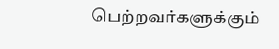பெற்றவர்களுக்கும்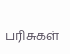பரிசுகள்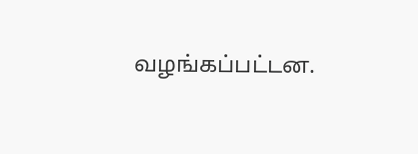வழங்கப்பட்டன.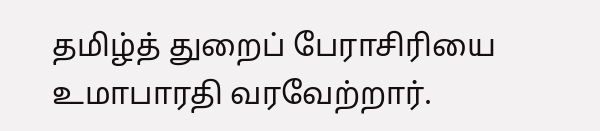தமிழ்த் துறைப் பேராசிரியை உமாபாரதி வரவேற்றார்.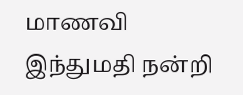மாணவி இந்துமதி நன்றி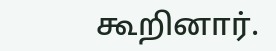கூறினார்.